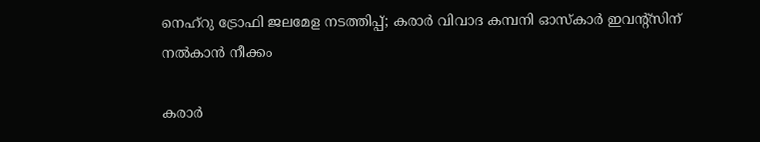നെഹ്‌റു ട്രോഫി ജലമേള നടത്തിപ്പ്; കരാർ വിവാദ കമ്പനി ഓസ്കാർ ഇവന്‍റ്സിന് നല്‍കാന്‍ നീക്കം

കരാര്‍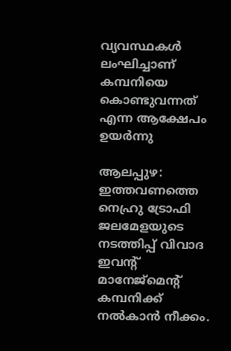വ്യവസ്ഥകള്‍ ലംഘിച്ചാണ് കമ്പനിയെ കൊണ്ടുവന്നത് എന്ന ആക്ഷേപം ഉയർന്നു

ആലപ്പുഴ: ഇത്തവണത്തെ നെഹ്രു ട്രോഫി ജലമേളയുടെ നടത്തിപ്പ് വിവാദ ഇവന്റ് മാനേജ്‌മെന്റ് കമ്പനിക്ക് നല്‍കാന്‍ നീക്കം.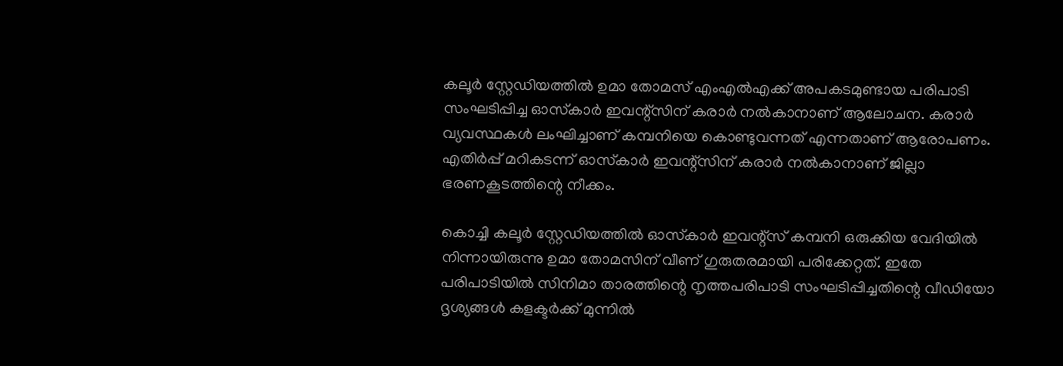കലൂര്‍ സ്റ്റേഡിയത്തില്‍ ഉമാ തോമസ് എംഎല്‍എക്ക് അപകടമുണ്ടായ പരിപാടി സംഘടിപ്പിച്ച ഓസ്‌കാര്‍ ഇവന്റ്‌സിന് കരാര്‍ നല്‍കാനാണ് ആലോചന. കരാര്‍ വ്യവസ്ഥകള്‍ ലംഘിച്ചാണ് കമ്പനിയെ കൊണ്ടുവന്നത് എന്നതാണ് ആരോപണം. എതിര്‍പ്പ് മറികടന്ന് ഓസ്‌കാര്‍ ഇവന്റ്‌സിന് കരാര്‍ നല്‍കാനാണ് ജില്ലാ ഭരണകൂടത്തിന്റെ നീക്കം.

കൊച്ചി കലൂര്‍ സ്റ്റേഡിയത്തില്‍ ഓസ്‌കാര്‍ ഇവന്റ്‌സ് കമ്പനി ഒരുക്കിയ വേദിയില്‍ നിന്നായിരുന്നു ഉമാ തോമസിന് വീണ് ഗുരുതരമായി പരിക്കേറ്റത്. ഇതേ പരിപാടിയില്‍ സിനിമാ താരത്തിന്റെ നൃത്തപരിപാടി സംഘടിപ്പിച്ചതിന്റെ വീഡിയോ ദൃശ്യങ്ങള്‍ കളക്ടര്‍ക്ക് മുന്നില്‍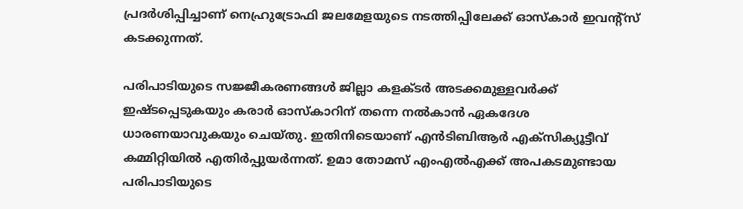പ്രദര്‍ശിപ്പിച്ചാണ് നെഹ്രുട്രോഫി ജലമേളയുടെ നടത്തിപ്പിലേക്ക് ഓസ്‌കാര്‍ ഇവന്റ്‌സ് കടക്കുന്നത്.

പരിപാടിയുടെ സജ്ജീകരണങ്ങള്‍ ജില്ലാ കളക്ടര്‍ അടക്കമുള്ളവര്‍ക്ക് ഇഷ്ടപ്പെടുകയും കരാര്‍ ഓസ്‌കാറിന് തന്നെ നല്‍കാന്‍ ഏകദേശ ധാരണയാവുകയും ചെയ്തു. ഇതിനിടെയാണ് എന്‍ടിബിആര്‍ എക്‌സിക്യൂട്ടീവ് കമ്മിറ്റിയില്‍ എതിര്‍പ്പുയര്‍ന്നത്. ഉമാ തോമസ് എംഎല്‍എക്ക് അപകടമുണ്ടായ പരിപാടിയുടെ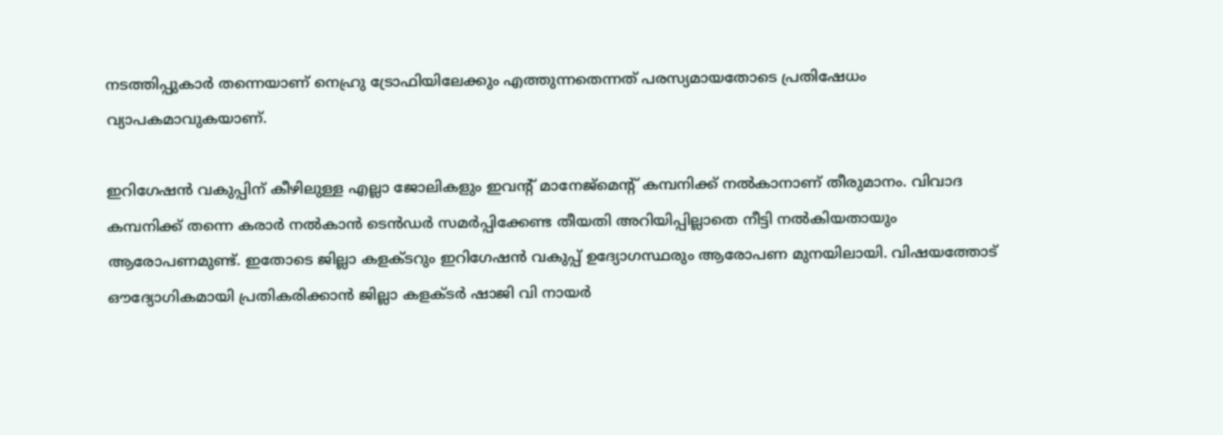നടത്തിപ്പുകാര്‍ തന്നെയാണ് നെഹ്രു ട്രോഫിയിലേക്കും എത്തുന്നതെന്നത് പരസ്യമായതോടെ പ്രതിഷേധം വ്യാപകമാവുകയാണ്.

ഇറിഗേഷന്‍ വകുപ്പിന് കീഴിലുള്ള എല്ലാ ജോലികളും ഇവന്റ് മാനേജ്‌മെന്റ് കമ്പനിക്ക് നല്‍കാനാണ് തീരുമാനം. വിവാദ കമ്പനിക്ക് തന്നെ കരാര്‍ നല്‍കാന്‍ ടെന്‍ഡര്‍ സമര്‍പ്പിക്കേണ്ട തീയതി അറിയിപ്പില്ലാതെ നീട്ടി നല്‍കിയതായും ആരോപണമുണ്ട്. ഇതോടെ ജില്ലാ കളക്ടറും ഇറിഗേഷന്‍ വകുപ്പ് ഉദ്യോഗസ്ഥരും ആരോപണ മുനയിലായി. വിഷയത്തോട് ഔദ്യോഗികമായി പ്രതികരിക്കാന്‍ ജില്ലാ കളക്ടര്‍ ഷാജി വി നായര്‍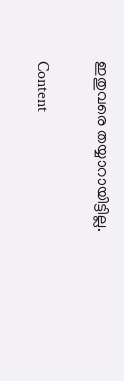ഇതുവരെ തയ്യാറായിട്ടില്ല.

Content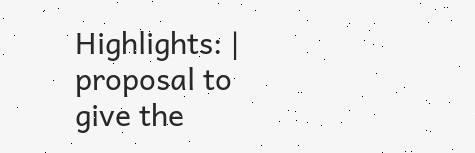Highlights: | proposal to give the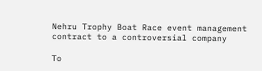Nehru Trophy Boat Race event management contract to a controversial company

To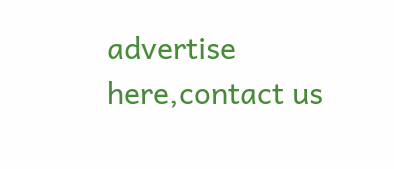advertise here,contact us